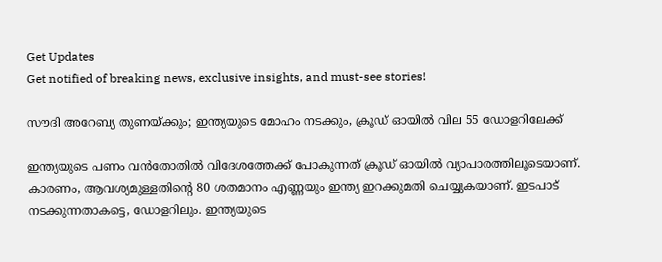Get Updates
Get notified of breaking news, exclusive insights, and must-see stories!

സൗദി അറേബ്യ തുണയ്ക്കും; ഇന്ത്യയുടെ മോഹം നടക്കും, ക്രൂഡ് ഓയില്‍ വില 55 ഡോളറിലേക്ക്

ഇന്ത്യയുടെ പണം വന്‍തോതില്‍ വിദേശത്തേക്ക് പോകുന്നത് ക്രൂഡ് ഓയില്‍ വ്യാപാരത്തിലൂടെയാണ്. കാരണം, ആവശ്യമുള്ളതിന്റെ 80 ശതമാനം എണ്ണയും ഇന്ത്യ ഇറക്കുമതി ചെയ്യുകയാണ്. ഇടപാട് നടക്കുന്നതാകട്ടെ, ഡോളറിലും. ഇന്ത്യയുടെ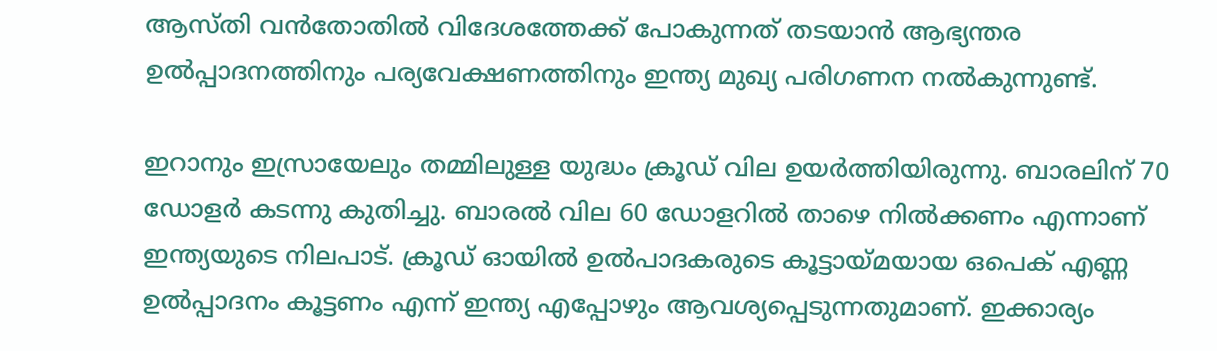ആസ്തി വന്‍തോതില്‍ വിദേശത്തേക്ക് പോകുന്നത് തടയാന്‍ ആഭ്യന്തര ഉല്‍പ്പാദനത്തിനും പര്യവേക്ഷണത്തിനും ഇന്ത്യ മുഖ്യ പരിഗണന നല്‍കുന്നുണ്ട്.

ഇറാനും ഇസ്രായേലും തമ്മിലുള്ള യുദ്ധം ക്രൂഡ് വില ഉയര്‍ത്തിയിരുന്നു. ബാരലിന് 70 ഡോളര്‍ കടന്നു കുതിച്ചു. ബാരല്‍ വില 60 ഡോളറില്‍ താഴെ നില്‍ക്കണം എന്നാണ് ഇന്ത്യയുടെ നിലപാട്. ക്രൂഡ് ഓയില്‍ ഉല്‍പാദകരുടെ കൂട്ടായ്മയായ ഒപെക് എണ്ണ ഉല്‍പ്പാദനം കൂട്ടണം എന്ന് ഇന്ത്യ എപ്പോഴും ആവശ്യപ്പെടുന്നതുമാണ്. ഇക്കാര്യം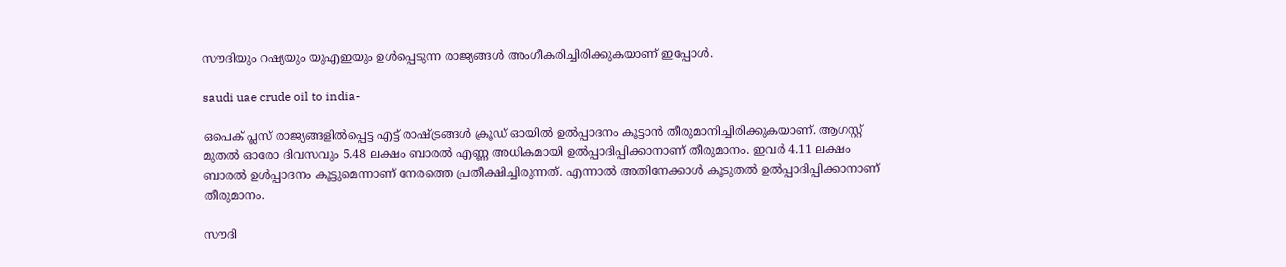സൗദിയും റഷ്യയും യുഎഇയും ഉള്‍പ്പെടുന്ന രാജ്യങ്ങള്‍ അംഗീകരിച്ചിരിക്കുകയാണ് ഇപ്പോള്‍.

saudi uae crude oil to india-

ഒപെക് പ്ലസ് രാജ്യങ്ങളില്‍പ്പെട്ട എട്ട് രാഷ്ട്രങ്ങള്‍ ക്രൂഡ് ഓയില്‍ ഉല്‍പ്പാദനം കൂട്ടാന്‍ തീരുമാനിച്ചിരിക്കുകയാണ്. ആഗസ്റ്റ് മുതല്‍ ഓരോ ദിവസവും 5.48 ലക്ഷം ബാരല്‍ എണ്ണ അധികമായി ഉല്‍പ്പാദിപ്പിക്കാനാണ് തീരുമാനം. ഇവര്‍ 4.11 ലക്ഷം ബാരല്‍ ഉള്‍പ്പാദനം കൂട്ടുമെന്നാണ് നേരത്തെ പ്രതീക്ഷിച്ചിരുന്നത്. എന്നാല്‍ അതിനേക്കാള്‍ കൂടുതല്‍ ഉല്‍പ്പാദിപ്പിക്കാനാണ് തീരുമാനം.

സൗദി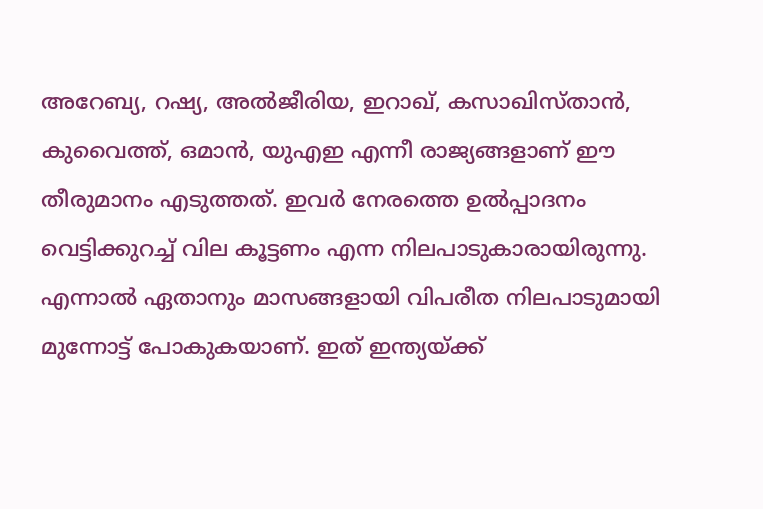അറേബ്യ, റഷ്യ, അല്‍ജീരിയ, ഇറാഖ്, കസാഖിസ്താന്‍, കുവൈത്ത്, ഒമാന്‍, യുഎഇ എന്നീ രാജ്യങ്ങളാണ് ഈ തീരുമാനം എടുത്തത്. ഇവര്‍ നേരത്തെ ഉല്‍പ്പാദനം വെട്ടിക്കുറച്ച് വില കൂട്ടണം എന്ന നിലപാടുകാരായിരുന്നു. എന്നാല്‍ ഏതാനും മാസങ്ങളായി വിപരീത നിലപാടുമായി മുന്നോട്ട് പോകുകയാണ്. ഇത് ഇന്ത്യയ്ക്ക്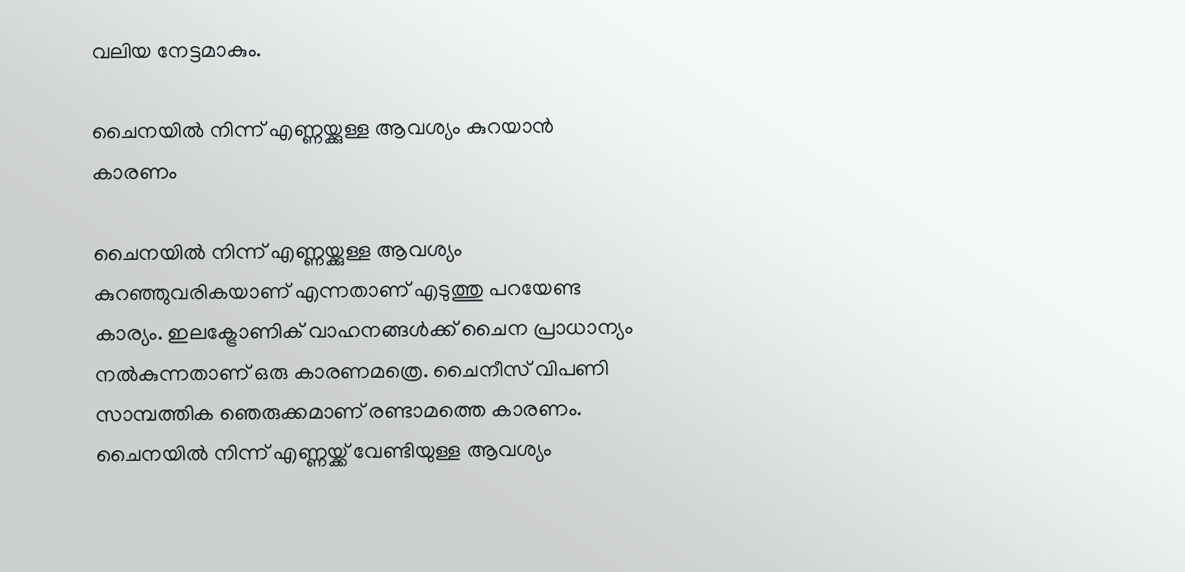വലിയ നേട്ടമാകും.

ചൈനയില്‍ നിന്ന് എണ്ണയ്ക്കുള്ള ആവശ്യം കുറയാന്‍ കാരണം

ചൈനയില്‍ നിന്ന് എണ്ണയ്ക്കുള്ള ആവശ്യം കുറഞ്ഞുവരികയാണ് എന്നതാണ് എടുത്തു പറയേണ്ട കാര്യം. ഇലക്ട്രോണിക് വാഹനങ്ങള്‍ക്ക് ചൈന പ്രാധാന്യം നല്‍കുന്നതാണ് ഒരു കാരണമത്രെ. ചൈനീസ് വിപണി സാമ്പത്തിക ഞെരുക്കമാണ് രണ്ടാമത്തെ കാരണം. ചൈനയില്‍ നിന്ന് എണ്ണയ്ക്ക് വേണ്ടിയുള്ള ആവശ്യം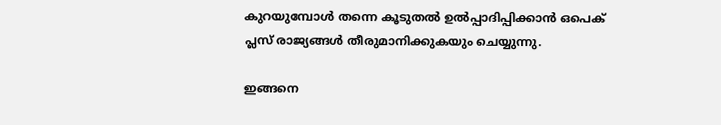കുറയുമ്പോള്‍ തന്നെ കൂടുതല്‍ ഉല്‍പ്പാദിപ്പിക്കാന്‍ ഒപെക് പ്ലസ് രാജ്യങ്ങള്‍ തീരുമാനിക്കുകയും ചെയ്യുന്നു.

ഇങ്ങനെ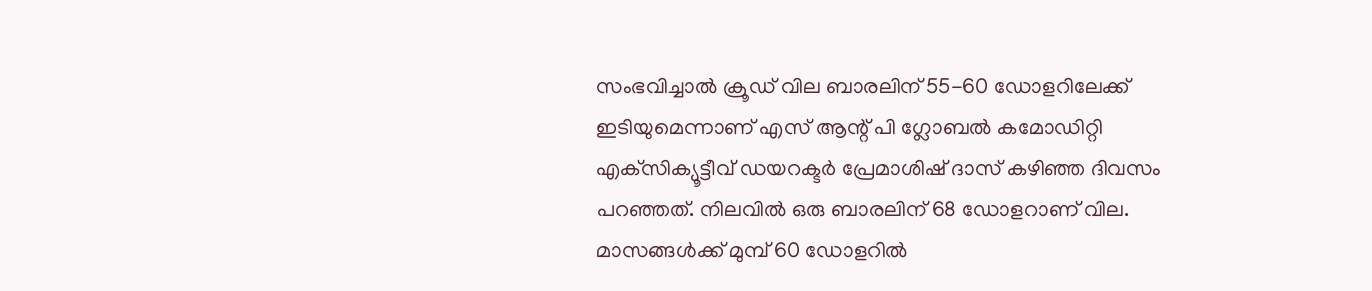സംഭവിച്ചാല്‍ ക്രൂഡ് വില ബാരലിന് 55-60 ഡോളറിലേക്ക് ഇടിയുമെന്നാണ് എസ് ആന്റ് പി ഗ്ലോബല്‍ കമോഡിറ്റി എക്‌സിക്യൂട്ടീവ് ഡയറക്ടര്‍ പ്രേമാശിഷ് ദാസ് കഴിഞ്ഞ ദിവസം പറഞ്ഞത്. നിലവില്‍ ഒരു ബാരലിന് 68 ഡോളറാണ് വില. മാസങ്ങള്‍ക്ക് മുമ്പ് 60 ഡോളറില്‍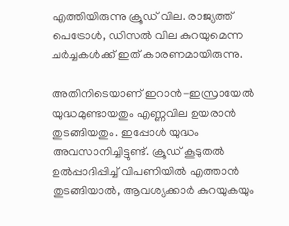എത്തിയിരുന്നു ക്രൂഡ് വില. രാജ്യത്ത് പെട്രോള്‍, ഡിസല്‍ വില കുറയുമെന്ന ചര്‍ച്ചകള്‍ക്ക് ഇത് കാരണമായിരുന്നു.

അതിനിടെയാണ് ഇറാന്‍-ഇസ്രായേല്‍ യുദ്ധമുണ്ടായതും എണ്ണവില ഉയരാന്‍ തുടങ്ങിയതും. ഇപ്പോള്‍ യുദ്ധം അവസാനിച്ചിട്ടുണ്ട്. ക്രൂഡ് കൂടുതല്‍ ഉല്‍പ്പാദിപ്പിച്ച് വിപണിയില്‍ എത്താന്‍ തുടങ്ങിയാല്‍, ആവശ്യക്കാര്‍ കുറയുകയും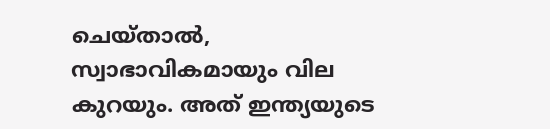ചെയ്താല്‍, സ്വാഭാവികമായും വില കുറയും. അത് ഇന്ത്യയുടെ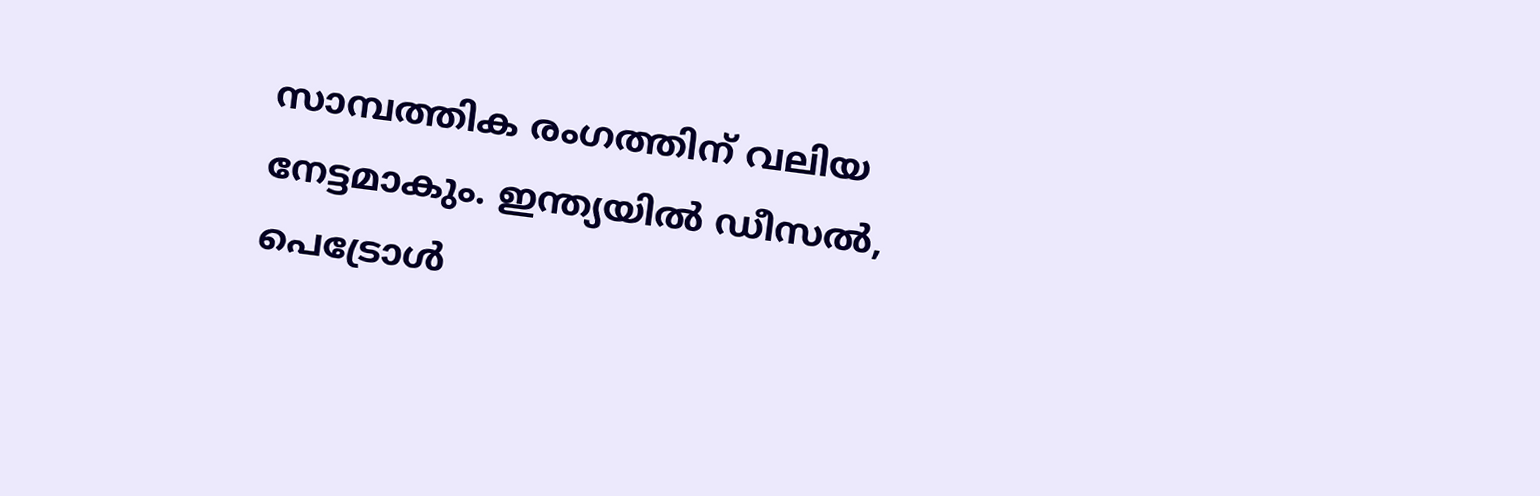സാമ്പത്തിക രംഗത്തിന് വലിയ നേട്ടമാകും. ഇന്ത്യയില്‍ ഡീസല്‍, പെട്രോള്‍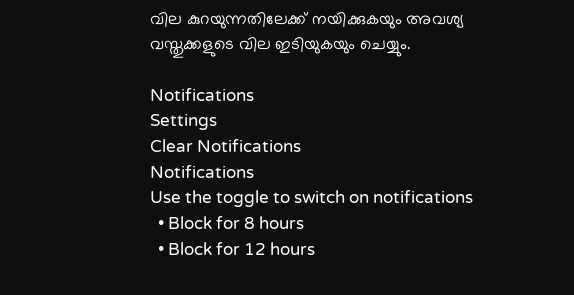വില കുറയുന്നതിലേക്ക് നയിക്കുകയും അവശ്യ വസ്തുക്കളുടെ വില ഇടിയുകയും ചെയ്യും.

Notifications
Settings
Clear Notifications
Notifications
Use the toggle to switch on notifications
  • Block for 8 hours
  • Block for 12 hours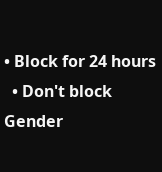• Block for 24 hours
  • Don't block
Gender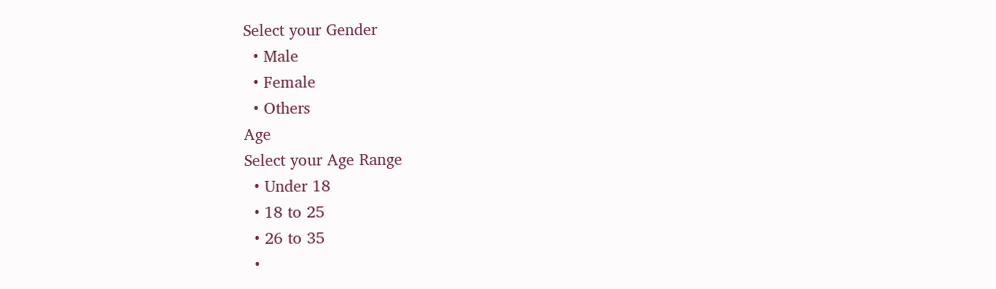Select your Gender
  • Male
  • Female
  • Others
Age
Select your Age Range
  • Under 18
  • 18 to 25
  • 26 to 35
  •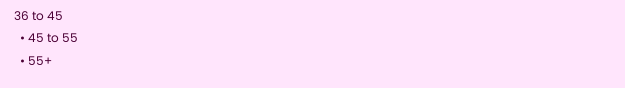36 to 45
  • 45 to 55
  • 55+